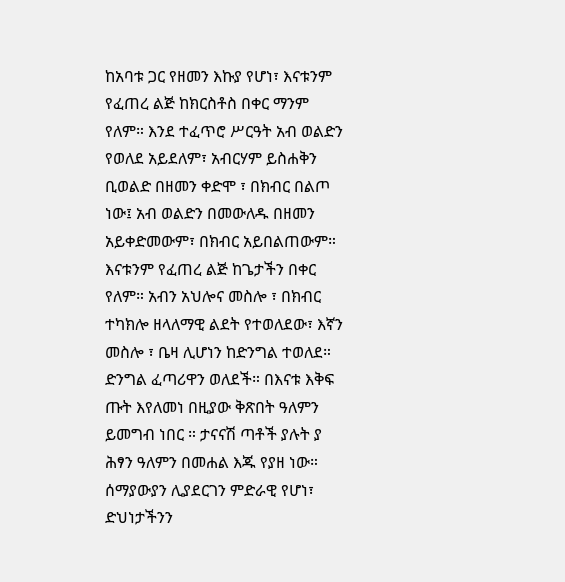ከአባቱ ጋር የዘመን እኩያ የሆነ፣ እናቱንም የፈጠረ ልጅ ከክርስቶስ በቀር ማንም የለም። እንደ ተፈጥሮ ሥርዓት አብ ወልድን የወለደ አይደለም፣ አብርሃም ይስሐቅን ቢወልድ በዘመን ቀድሞ ፣ በክብር በልጦ ነው፤ አብ ወልድን በመውለዱ በዘመን አይቀድመውም፣ በክብር አይበልጠውም። እናቱንም የፈጠረ ልጅ ከጌታችን በቀር የለም። አብን አህሎና መስሎ ፣ በክብር ተካክሎ ዘላለማዊ ልደት የተወለደው፣ እኛን መስሎ ፣ ቤዛ ሊሆነን ከድንግል ተወለደ። ድንግል ፈጣሪዋን ወለደች። በእናቱ እቅፍ ጡት እየለመነ በዚያው ቅጽበት ዓለምን ይመግብ ነበር ። ታናናሽ ጣቶች ያሉት ያ ሕፃን ዓለምን በመሐል እጁ የያዘ ነው። ሰማያውያን ሊያደርገን ምድራዊ የሆነ፣ ድህነታችንን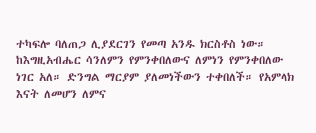ተካፍሎ ባለጠጋ ሊያደርገን የመጣ አንዱ ክርስቶስ ነው።
ከእግዚአብሔር ሳንለምን የምንቀበለውና ለምነን የምንቀበለው ነገር አለ። ድንግል ማርያም ያለመነችውን ተቀበለች። የአምላክ እናት ለመሆን ለምና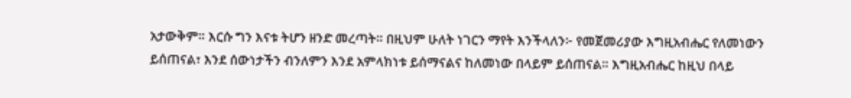አታውቅም። እርሱ ግን እናቱ ትሆን ዘንድ መረጣት። በዚህም ሁለት ነገርን ማየት እንችላለን፦ የመጀመሪያው እግዚአብሔር የለመነውን ይሰጠናል፣ እንደ ሰውነታችን ብንለምን እንደ አምላክነቱ ይሰማናልና ከለመነው በላይም ይሰጠናል። እግዚአብሔር ከዚህ በላይ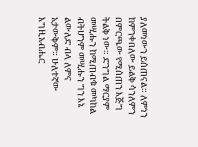ያለመነውን ይሰጠናል። ለምነን ከምንቀበለው ይልቅ ሳንለምን በምርጫው የሚሰጠን እጅግ ትልቅ ነው። ድንግል ማርያም መሢሑን ከሚጠብቁ መካከል ብትሆንም መሢሑን ግን እኔ ልውለድ ብላ ለምና አታውቅም። ሁለተኛው እግዚአብሔር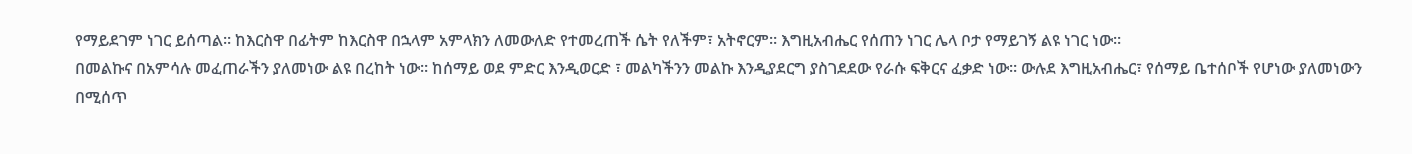የማይደገም ነገር ይሰጣል። ከእርስዋ በፊትም ከእርስዋ በኋላም አምላክን ለመውለድ የተመረጠች ሴት የለችም፣ አትኖርም። እግዚአብሔር የሰጠን ነገር ሌላ ቦታ የማይገኝ ልዩ ነገር ነው።
በመልኩና በአምሳሉ መፈጠራችን ያለመነው ልዩ በረከት ነው። ከሰማይ ወደ ምድር እንዲወርድ ፣ መልካችንን መልኩ እንዲያደርግ ያስገደደው የራሱ ፍቅርና ፈቃድ ነው። ውሉደ እግዚአብሔር፣ የሰማይ ቤተሰቦች የሆነው ያለመነውን በሚሰጥ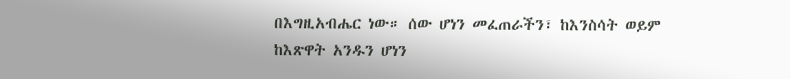በእግዚአብሔር ነው። ሰው ሆነን መፈጠራችን፣ ከእንስሳት ወይም ከእጽዋት አንዱን ሆነን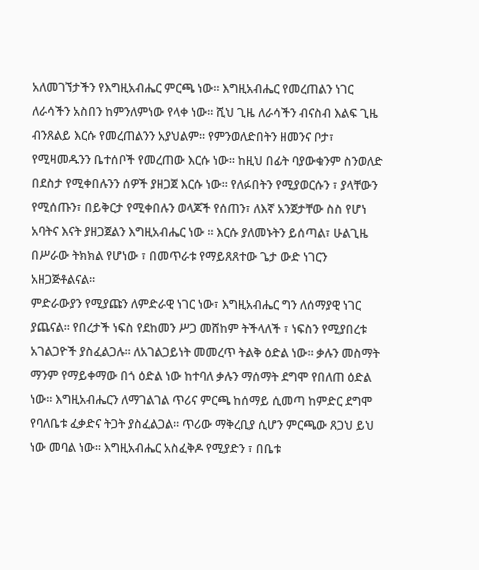አለመገኘታችን የእግዚአብሔር ምርጫ ነው። እግዚአብሔር የመረጠልን ነገር ለራሳችን አስበን ከምንለምነው የላቀ ነው። ሺህ ጊዜ ለራሳችን ብናስብ እልፍ ጊዜ ብንጸልይ እርሱ የመረጠልንን አያህልም። የምንወለድበትን ዘመንና ቦታ፣ የሚዛመዱንን ቤተሰቦች የመረጠው እርሱ ነው። ከዚህ በፊት ባያውቁንም ስንወለድ በደስታ የሚቀበሉንን ሰዎች ያዘጋጀ እርሱ ነው። የለፉበትን የሚያወርሱን ፣ ያላቸውን የሚሰጡን፣ በይቅርታ የሚቀበሉን ወላጆች የሰጠን፣ ለእኛ አንጀታቸው ስስ የሆነ አባትና እናት ያዘጋጀልን እግዚአብሔር ነው ። እርሱ ያለመኑትን ይሰጣል፣ ሁልጊዜ በሥራው ትክክል የሆነው ፣ በመጥራቱ የማይጸጸተው ጌታ ውድ ነገርን አዘጋጅቶልናል።
ምድራውያን የሚያጩን ለምድራዊ ነገር ነው፣ እግዚአብሔር ግን ለሰማያዊ ነገር ያጨናል። የበረታች ነፍስ የደከመን ሥጋ መሸከም ትችላለች ፣ ነፍስን የሚያበረቱ አገልጋዮች ያስፈልጋሉ። ለአገልጋይነት መመረጥ ትልቅ ዕድል ነው። ቃሉን መስማት ማንም የማይቀማው በጎ ዕድል ነው ከተባለ ቃሉን ማሰማት ደግሞ የበለጠ ዕድል ነው። እግዚአብሔርን ለማገልገል ጥሪና ምርጫ ከሰማይ ሲመጣ ከምድር ደግሞ የባለቤቱ ፈቃድና ትጋት ያስፈልጋል። ጥሪው ማቅረቢያ ሲሆን ምርጫው ጸጋህ ይህ ነው መባል ነው። እግዚአብሔር አስፈቅዶ የሚያድን ፣ በቤቱ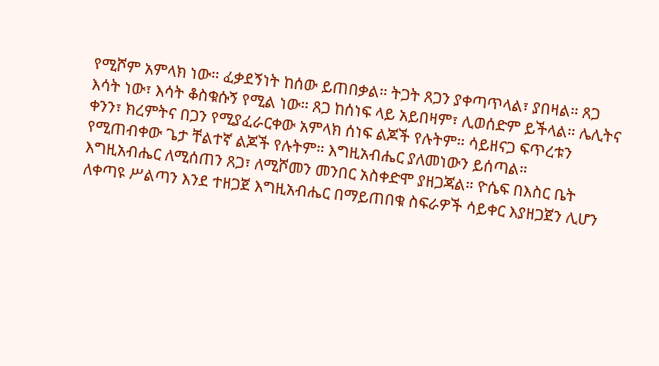የሚሾም አምላክ ነው። ፈቃደኝነት ከሰው ይጠበቃል። ትጋት ጸጋን ያቀጣጥላል፣ ያበዛል። ጸጋ እሳት ነው፣ እሳት ቆስቁሱኝ የሚል ነው። ጸጋ ከሰነፍ ላይ አይበዛም፣ ሊወሰድም ይችላል። ሌሊትና ቀንን፣ ክረምትና በጋን የሚያፈራርቀው አምላክ ሰነፍ ልጆች የሉትም። ሳይዘናጋ ፍጥረቱን የሚጠብቀው ጌታ ቸልተኛ ልጆች የሉትም። እግዚአብሔር ያለመነውን ይሰጣል።
እግዚአብሔር ለሚሰጠን ጸጋ፣ ለሚሾመን መንበር አስቀድሞ ያዘጋጃል። ዮሴፍ በእስር ቤት ለቀጣዩ ሥልጣን እንደ ተዘጋጀ እግዚአብሔር በማይጠበቁ ስፍራዎች ሳይቀር እያዘጋጀን ሊሆን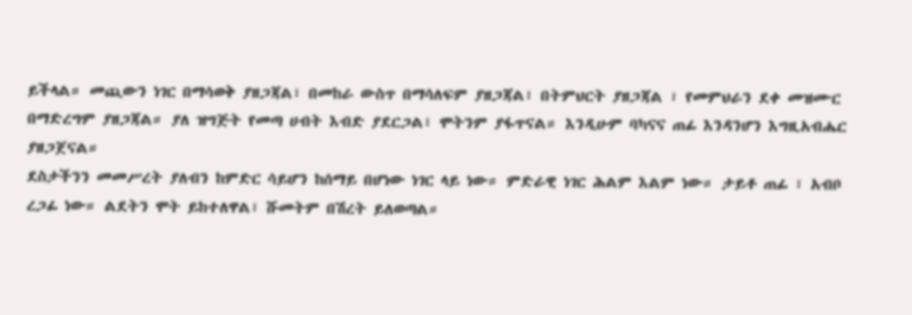ይችላል። መጪውን ነገር በማሳወቅ ያዘጋጃል፣ በመከራ ውስጥ በማሳለፍም ያዘጋጃል፣ በትምህርት ያዘጋጃል ፣ የመምህራን ደቀ መዝሙር በማድረግም ያዘጋጃል። ያለ ዝግጅት የመጣ ሀብት እብድ ያደርጋል፣ ሞትንም ያፋጥናል። እንዲሁም ባካናና ጠፊ እንዳንሆን እግዚአብሔር ያዘጋጀናል።
ደስታችንን መመሥረት ያለብን ከምድር ሳይሆን ከሰማይ በሆነው ነገር ላይ ነው። ምድራዊ ነገር ሕልም እልም ነው። ታይቶ ጠፊ ፣ አብቦ ረጋፊ ነው። ልደትን ሞት ይከተለዋል፣ ሹመትም በሽረት ይለወጣል።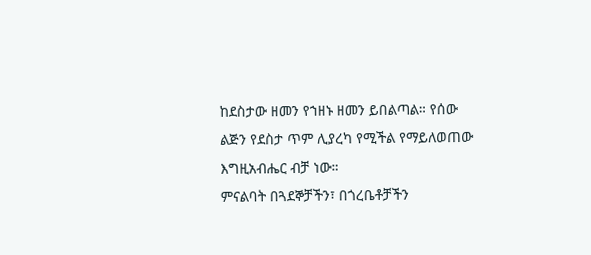ከደስታው ዘመን የኀዘኑ ዘመን ይበልጣል። የሰው ልጅን የደስታ ጥም ሊያረካ የሚችል የማይለወጠው እግዚአብሔር ብቻ ነው።
ምናልባት በጓደኞቻችን፣ በጎረቤቶቻችን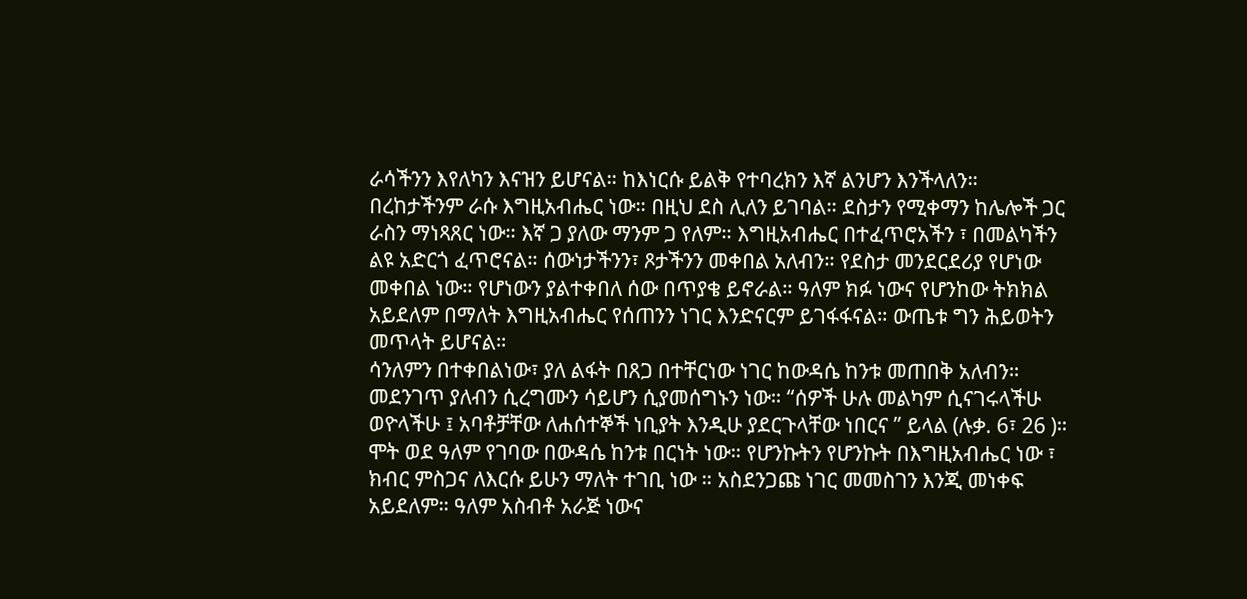ራሳችንን እየለካን እናዝን ይሆናል። ከእነርሱ ይልቅ የተባረክን እኛ ልንሆን እንችላለን። በረከታችንም ራሱ እግዚአብሔር ነው። በዚህ ደስ ሊለን ይገባል። ደስታን የሚቀማን ከሌሎች ጋር ራስን ማነጻጸር ነው። እኛ ጋ ያለው ማንም ጋ የለም። እግዚአብሔር በተፈጥሮአችን ፣ በመልካችን ልዩ አድርጎ ፈጥሮናል። ሰውነታችንን፣ ጾታችንን መቀበል አለብን። የደስታ መንደርደሪያ የሆነው መቀበል ነው። የሆነውን ያልተቀበለ ሰው በጥያቄ ይኖራል። ዓለም ክፉ ነውና የሆንከው ትክክል አይደለም በማለት እግዚአብሔር የሰጠንን ነገር እንድናርም ይገፋፋናል። ውጤቱ ግን ሕይወትን መጥላት ይሆናል።
ሳንለምን በተቀበልነው፣ ያለ ልፋት በጸጋ በተቸርነው ነገር ከውዳሴ ከንቱ መጠበቅ አለብን። መደንገጥ ያለብን ሲረግሙን ሳይሆን ሲያመሰግኑን ነው። “ሰዎች ሁሉ መልካም ሲናገሩላችሁ ወዮላችሁ ፤ አባቶቻቸው ለሐሰተኞች ነቢያት እንዲሁ ያደርጉላቸው ነበርና ” ይላል (ሉቃ. 6፣ 26 )። ሞት ወደ ዓለም የገባው በውዳሴ ከንቱ በርነት ነው። የሆንኩትን የሆንኩት በእግዚአብሔር ነው ፣ ክብር ምስጋና ለእርሱ ይሁን ማለት ተገቢ ነው ። አስደንጋጩ ነገር መመስገን እንጂ መነቀፍ አይደለም። ዓለም አስብቶ አራጅ ነውና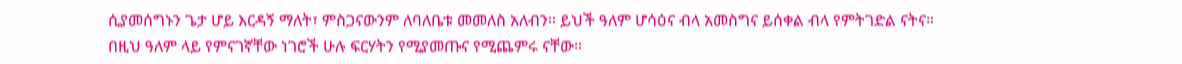ሲያመሰግኑን ጌታ ሆይ እርዳኝ ማለት፣ ምስጋናውንም ለባለቤቱ መመለስ አለብን። ይህች ዓለም ሆሳዕና ብላ አመስግና ይሰቀል ብላ የምትገድል ናትና።
በዚህ ዓለም ላይ የምናገኛቸው ነገሮች ሁሉ ፍርሃትን የሚያመጡና የሚጨምሩ ናቸው።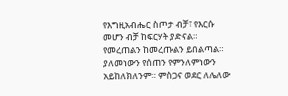የእግዚአብሔር ስጦታ ብቻ፣ የእርሱ መሆን ብቻ ከፍርሃት ያድናል። የመረጠልን ከመረጡልን ይበልጣል። ያለመነውን የሰጠን የምንለምነውን አይከለክለንም። ምስጋና ወደር ለሌለው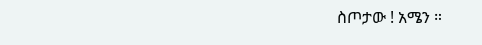ስጦታው ! አሜን ።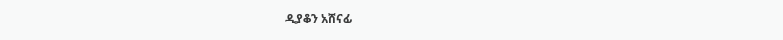ዲያቆን አሸናፊ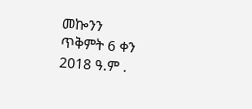መኰንን
ጥቅምት 6 ቀን 2018 ዓ.ም .